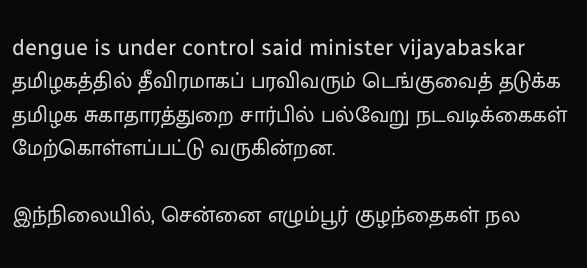dengue is under control said minister vijayabaskar
தமிழகத்தில் தீவிரமாகப் பரவிவரும் டெங்குவைத் தடுக்க தமிழக சுகாதாரத்துறை சார்பில் பல்வேறு நடவடிக்கைகள் மேற்கொள்ளப்பட்டு வருகின்றன.

இந்நிலையில், சென்னை எழும்பூர் குழந்தைகள் நல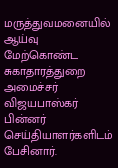மருத்துவமனையில் ஆய்வு மேற்கொண்ட சுகாதாரத்துறை அமைச்சர் விஜயபாஸ்கர் பின்னர் செய்தியாளர்களிடம் பேசினார்.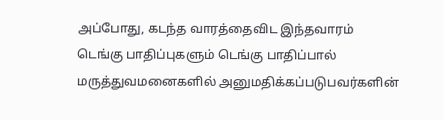அப்போது, கடந்த வாரத்தைவிட இந்தவாரம் டெங்கு பாதிப்புகளும் டெங்கு பாதிப்பால் மருத்துவமனைகளில் அனுமதிக்கப்படுபவர்களின்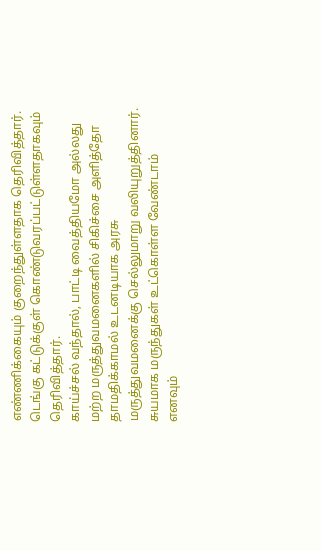எண்ணிக்கையும் குறைந்துள்ளதாக தெரிவித்தார். டெங்கு கட்டுக்குள் கொண்டுவரப்பட்டுள்ளதாகவும் தெரிவித்தார்.
காய்ச்சல் வந்தால், பாட்டி வைத்தியமோ அல்லது மற்ற மருத்துவமனைகளில் சிகிச்சை அளித்தோ தாமதிக்காமல் உடனடியாக அரசு மருத்துவமனைக்கு செல்லுமாறு வலியுறுத்தினார். சுயமாக மருந்துகள் உட்கொள்ள வேண்டாம் எனவும்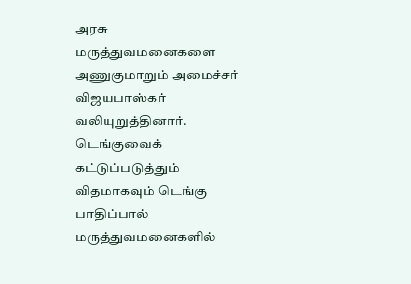அரசு மருத்துவமனைகளை அணுகுமாறும் அமைச்சர் விஜயபாஸ்கர் வலியுறுத்தினார்.
டெங்குவைக் கட்டுப்படுத்தும் விதமாகவும் டெங்கு பாதிப்பால் மருத்துவமனைகளில்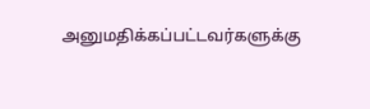அனுமதிக்கப்பட்டவர்களுக்கு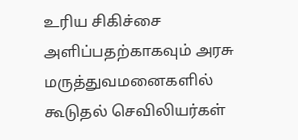உரிய சிகிச்சை அளிப்பதற்காகவும் அரசு மருத்துவமனைகளில் கூடுதல் செவிலியர்கள்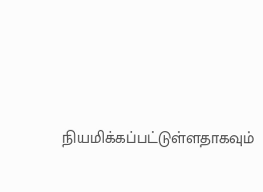நியமிக்கப்பட்டுள்ளதாகவும்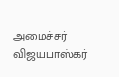அமைச்சர் விஜயபாஸ்கர்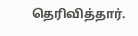தெரிவித்தார்.